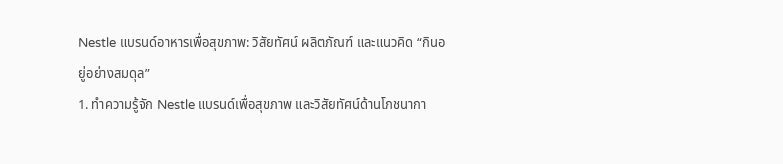Nestle แบรนด์อาหารเพื่อสุขภาพ: วิสัยทัศน์ ผลิตภัณฑ์ และแนวคิด “กินอยู่อย่างสมดุล”
1. ทำความรู้จัก Nestle แบรนด์เพื่อสุขภาพ และวิสัยทัศน์ด้านโภชนากา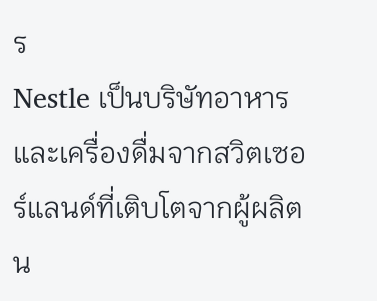ร
Nestle เป็นบริษัทอาหารและเครื่องดื่มจากสวิตเซอร์แลนด์ที่เติบโตจากผู้ผลิตน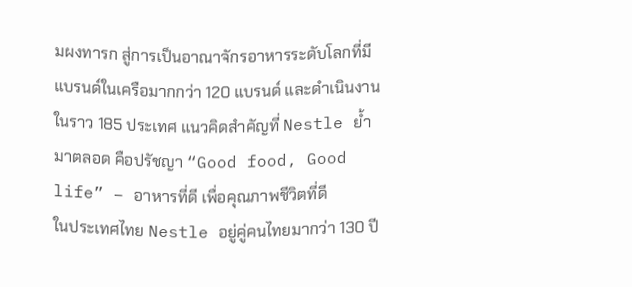มผงทารก สู่การเป็นอาณาจักรอาหารระดับโลกที่มีแบรนด์ในเครือมากกว่า 120 แบรนด์ และดำเนินงานในราว 185 ประเทศ แนวคิดสำคัญที่ Nestle ย้ำมาตลอด คือปรัชญา “Good food, Good life” – อาหารที่ดี เพื่อคุณภาพชีวิตที่ดี
ในประเทศไทย Nestle อยู่คู่คนไทยมากว่า 130 ปี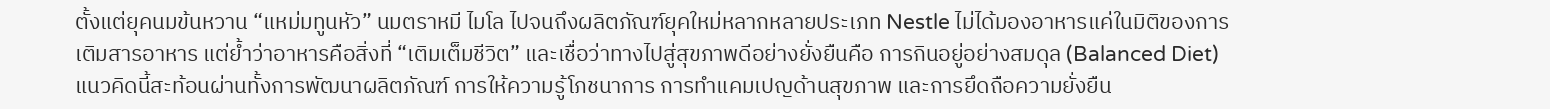ตั้งแต่ยุคนมข้นหวาน “แหม่มทูนหัว” นมตราหมี ไมโล ไปจนถึงผลิตภัณฑ์ยุคใหม่หลากหลายประเภท Nestle ไม่ได้มองอาหารแค่ในมิติของการเติมสารอาหาร แต่ย้ำว่าอาหารคือสิ่งที่ “เติมเต็มชีวิต” และเชื่อว่าทางไปสู่สุขภาพดีอย่างยั่งยืนคือ การกินอยู่อย่างสมดุล (Balanced Diet)
แนวคิดนี้สะท้อนผ่านทั้งการพัฒนาผลิตภัณฑ์ การให้ความรู้โภชนาการ การทำแคมเปญด้านสุขภาพ และการยึดถือความยั่งยืน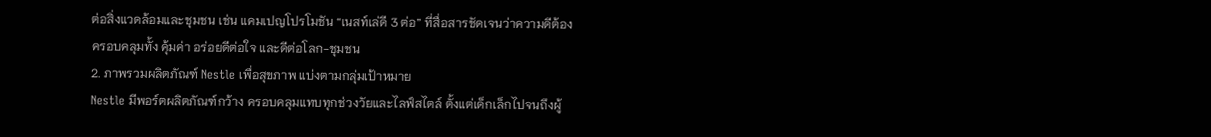ต่อสิ่งแวดล้อมและชุมชน เช่น แคมเปญโปรโมชัน “เนสท์เล่ดี 3 ต่อ” ที่สื่อสารชัดเจนว่าความดีต้องครอบคลุมทั้ง คุ้มค่า อร่อยดีต่อใจ และดีต่อโลก-ชุมชน
2. ภาพรวมผลิตภัณฑ์ Nestle เพื่อสุขภาพ แบ่งตามกลุ่มเป้าหมาย
Nestle มีพอร์ตผลิตภัณฑ์กว้าง ครอบคลุมแทบทุกช่วงวัยและไลฟ์สไตล์ ตั้งแต่เด็กเล็กไปจนถึงผู้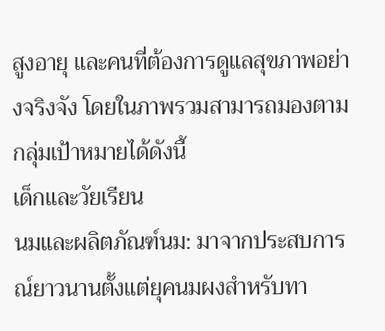สูงอายุ และคนที่ต้องการดูแลสุขภาพอย่างจริงจัง โดยในภาพรวมสามารถมองตามกลุ่มเป้าหมายได้ดังนี้
เด็กและวัยเรียน
นมและผลิตภัณฑ์นม: มาจากประสบการณ์ยาวนานตั้งแต่ยุคนมผงสำหรับทา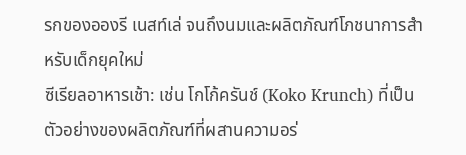รกของอองรี เนสท์เล่ จนถึงนมและผลิตภัณฑ์โภชนาการสำหรับเด็กยุคใหม่
ซีเรียลอาหารเช้า: เช่น โกโก้ครันช์ (Koko Krunch) ที่เป็นตัวอย่างของผลิตภัณฑ์ที่ผสานความอร่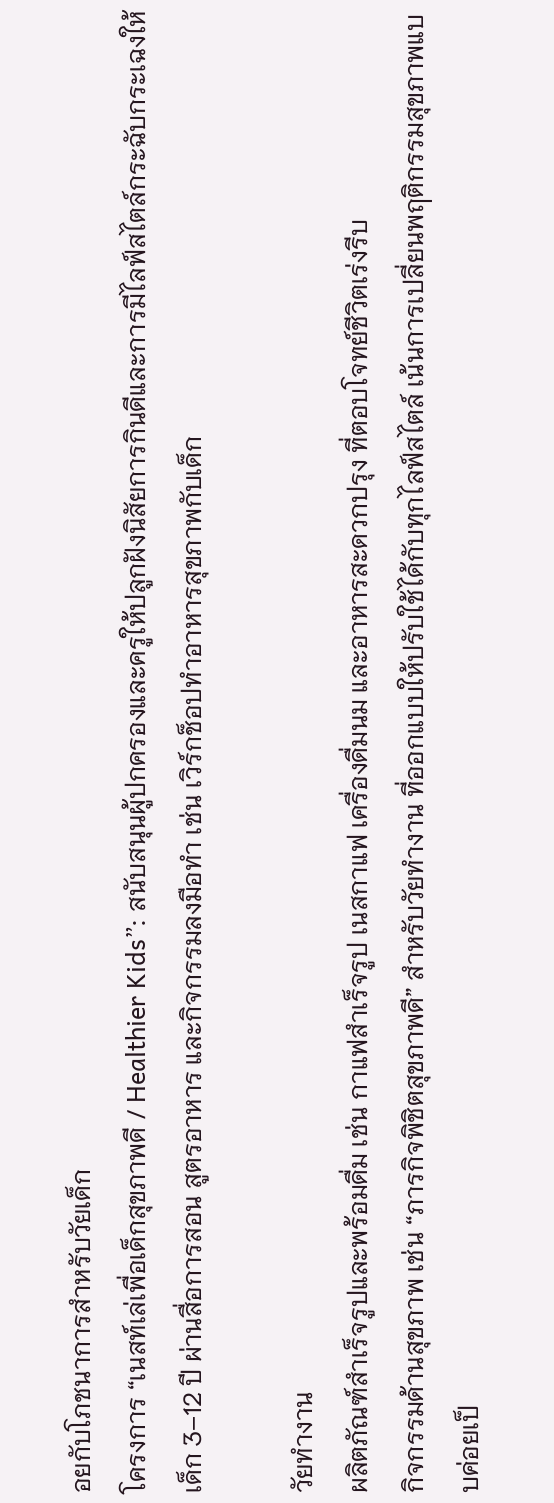อยกับโภชนาการสำหรับวัยเด็ก
โครงการ “เนสท์เล่เพื่อเด็กสุขภาพดี / Healthier Kids”: สนับสนุนผู้ปกครองและครูให้ปลูกฝังนิสัยการกินดีและการมีไลฟ์สไตล์กระฉับกระเฉงให้เด็ก 3–12 ปี ผ่านสื่อการสอน สูตรอาหาร และกิจกรรมลงมือทำ เช่น เวิร์กช็อปทำอาหารสุขภาพกับเด็ก

วัยทำงาน
ผลิตภัณฑ์สำเร็จรูปและพร้อมดื่ม เช่น กาแฟสำเร็จรูป เนสกาแฟ เครื่องดื่มนม และอาหารสะดวกปรุง ที่ตอบโจทย์ชีวิตเร่งรีบ
กิจกรรมด้านสุขภาพ เช่น “ภารกิจพิชิตสุขภาพดี” สำหรับวัยทำงาน ที่ออกแบบให้ปรับใช้ได้กับทุกไลฟ์สไตล์ เน้นการเปลี่ยนพฤติกรรมสุขภาพแบบค่อยเป็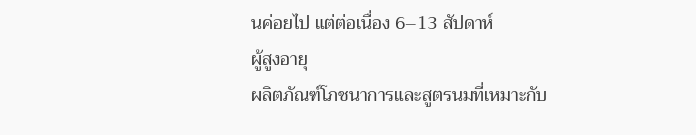นค่อยไป แต่ต่อเนื่อง 6–13 สัปดาห์
ผู้สูงอายุ
ผลิตภัณฑ์โภชนาการและสูตรนมที่เหมาะกับ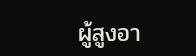ผู้สูงอา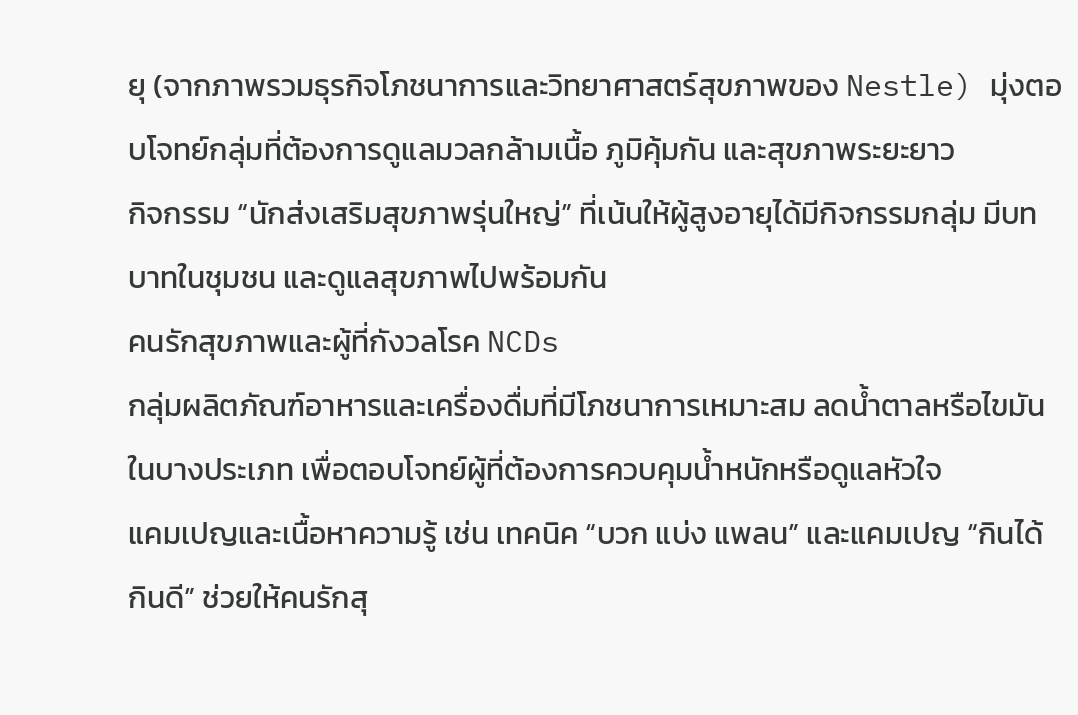ยุ (จากภาพรวมธุรกิจโภชนาการและวิทยาศาสตร์สุขภาพของ Nestle) มุ่งตอบโจทย์กลุ่มที่ต้องการดูแลมวลกล้ามเนื้อ ภูมิคุ้มกัน และสุขภาพระยะยาว
กิจกรรม “นักส่งเสริมสุขภาพรุ่นใหญ่” ที่เน้นให้ผู้สูงอายุได้มีกิจกรรมกลุ่ม มีบทบาทในชุมชน และดูแลสุขภาพไปพร้อมกัน
คนรักสุขภาพและผู้ที่กังวลโรค NCDs
กลุ่มผลิตภัณฑ์อาหารและเครื่องดื่มที่มีโภชนาการเหมาะสม ลดน้ำตาลหรือไขมันในบางประเภท เพื่อตอบโจทย์ผู้ที่ต้องการควบคุมน้ำหนักหรือดูแลหัวใจ
แคมเปญและเนื้อหาความรู้ เช่น เทคนิค “บวก แบ่ง แพลน” และแคมเปญ “กินได้ กินดี” ช่วยให้คนรักสุ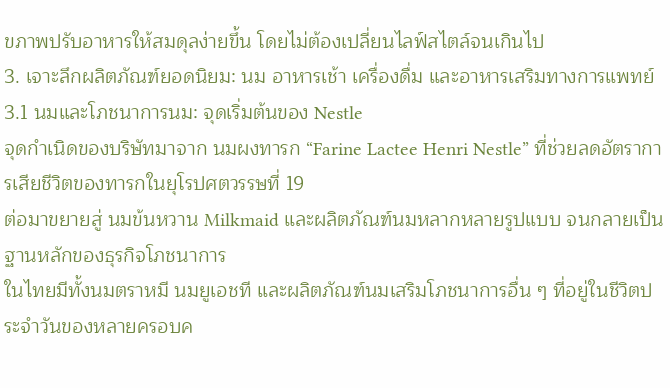ขภาพปรับอาหารให้สมดุลง่ายขึ้น โดยไม่ต้องเปลี่ยนไลฟ์สไตล์จนเกินไป
3. เจาะลึกผลิตภัณฑ์ยอดนิยม: นม อาหารเช้า เครื่องดื่ม และอาหารเสริมทางการแพทย์
3.1 นมและโภชนาการนม: จุดเริ่มต้นของ Nestle
จุดกำเนิดของบริษัทมาจาก นมผงทารก “Farine Lactee Henri Nestle” ที่ช่วยลดอัตราการเสียชีวิตของทารกในยุโรปศตวรรษที่ 19
ต่อมาขยายสู่ นมข้นหวาน Milkmaid และผลิตภัณฑ์นมหลากหลายรูปแบบ จนกลายเป็นฐานหลักของธุรกิจโภชนาการ
ในไทยมีทั้งนมตราหมี นมยูเอชที และผลิตภัณฑ์นมเสริมโภชนาการอื่น ๆ ที่อยู่ในชีวิตประจำวันของหลายครอบค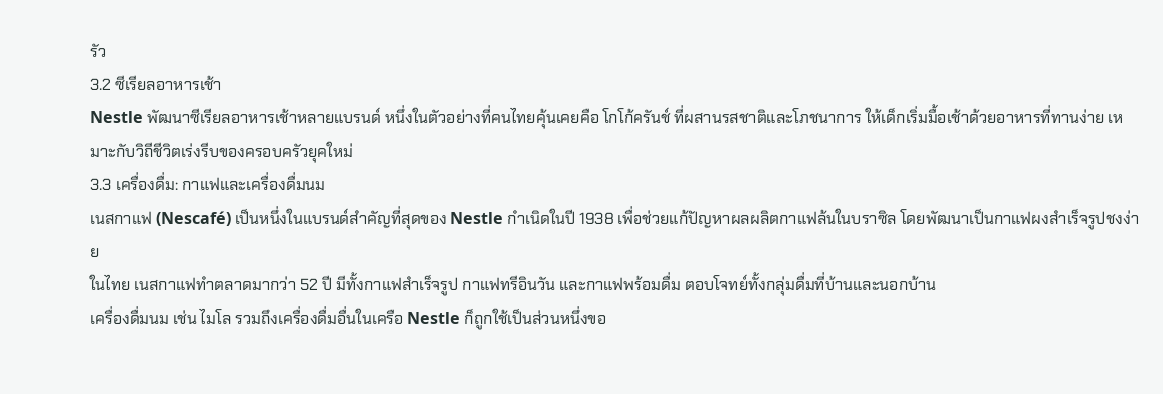รัว
3.2 ซีเรียลอาหารเช้า
Nestle พัฒนาซีเรียลอาหารเช้าหลายแบรนด์ หนึ่งในตัวอย่างที่คนไทยคุ้นเคยคือ โกโก้ครันช์ ที่ผสานรสชาติและโภชนาการ ให้เด็กเริ่มมื้อเช้าด้วยอาหารที่ทานง่าย เหมาะกับวิถีชีวิตเร่งรีบของครอบครัวยุคใหม่
3.3 เครื่องดื่ม: กาแฟและเครื่องดื่มนม
เนสกาแฟ (Nescafé) เป็นหนึ่งในแบรนด์สำคัญที่สุดของ Nestle กำเนิดในปี 1938 เพื่อช่วยแก้ปัญหาผลผลิตกาแฟล้นในบราซิล โดยพัฒนาเป็นกาแฟผงสำเร็จรูปชงง่าย
ในไทย เนสกาแฟทำตลาดมากว่า 52 ปี มีทั้งกาแฟสำเร็จรูป กาแฟทรีอินวัน และกาแฟพร้อมดื่ม ตอบโจทย์ทั้งกลุ่มดื่มที่บ้านและนอกบ้าน
เครื่องดื่มนม เช่น ไมโล รวมถึงเครื่องดื่มอื่นในเครือ Nestle ก็ถูกใช้เป็นส่วนหนึ่งขอ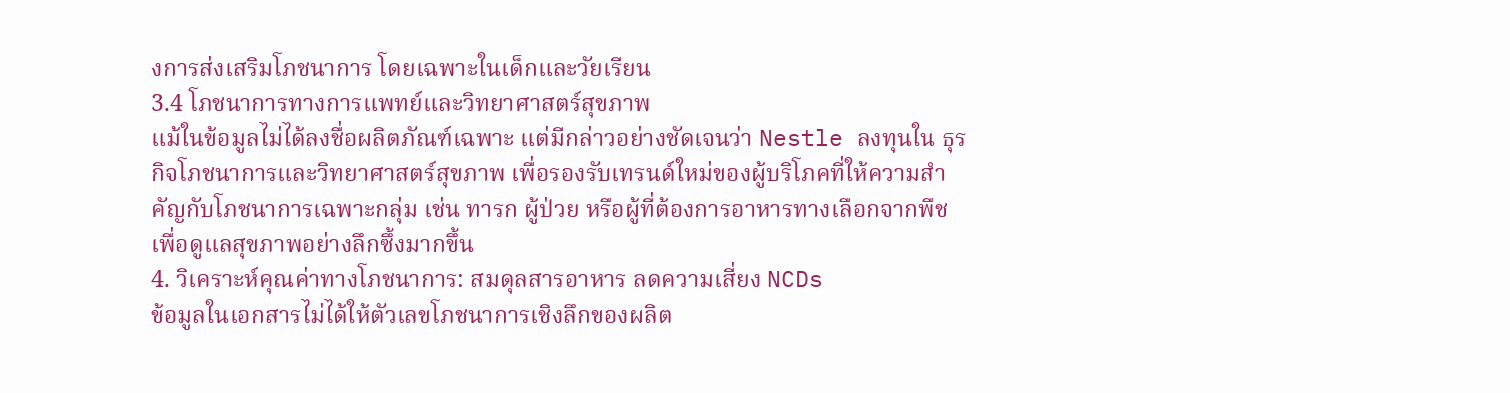งการส่งเสริมโภชนาการ โดยเฉพาะในเด็กและวัยเรียน
3.4 โภชนาการทางการแพทย์และวิทยาศาสตร์สุขภาพ
แม้ในข้อมูลไม่ได้ลงชื่อผลิตภัณฑ์เฉพาะ แต่มีกล่าวอย่างชัดเจนว่า Nestle ลงทุนใน ธุรกิจโภชนาการและวิทยาศาสตร์สุขภาพ เพื่อรองรับเทรนด์ใหม่ของผู้บริโภคที่ให้ความสำคัญกับโภชนาการเฉพาะกลุ่ม เช่น ทารก ผู้ป่วย หรือผู้ที่ต้องการอาหารทางเลือกจากพืช เพื่อดูแลสุขภาพอย่างลึกซึ้งมากขึ้น
4. วิเคราะห์คุณค่าทางโภชนาการ: สมดุลสารอาหาร ลดความเสี่ยง NCDs
ข้อมูลในเอกสารไม่ได้ให้ตัวเลขโภชนาการเชิงลึกของผลิต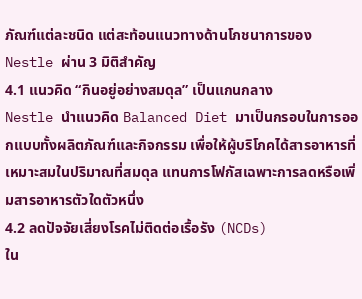ภัณฑ์แต่ละชนิด แต่สะท้อนแนวทางด้านโภชนาการของ Nestle ผ่าน 3 มิติสำคัญ
4.1 แนวคิด “กินอยู่อย่างสมดุล” เป็นแกนกลาง
Nestle นำแนวคิด Balanced Diet มาเป็นกรอบในการออกแบบทั้งผลิตภัณฑ์และกิจกรรม เพื่อให้ผู้บริโภคได้สารอาหารที่เหมาะสมในปริมาณที่สมดุล แทนการโฟกัสเฉพาะการลดหรือเพิ่มสารอาหารตัวใดตัวหนึ่ง
4.2 ลดปัจจัยเสี่ยงโรคไม่ติดต่อเรื้อรัง (NCDs)
ใน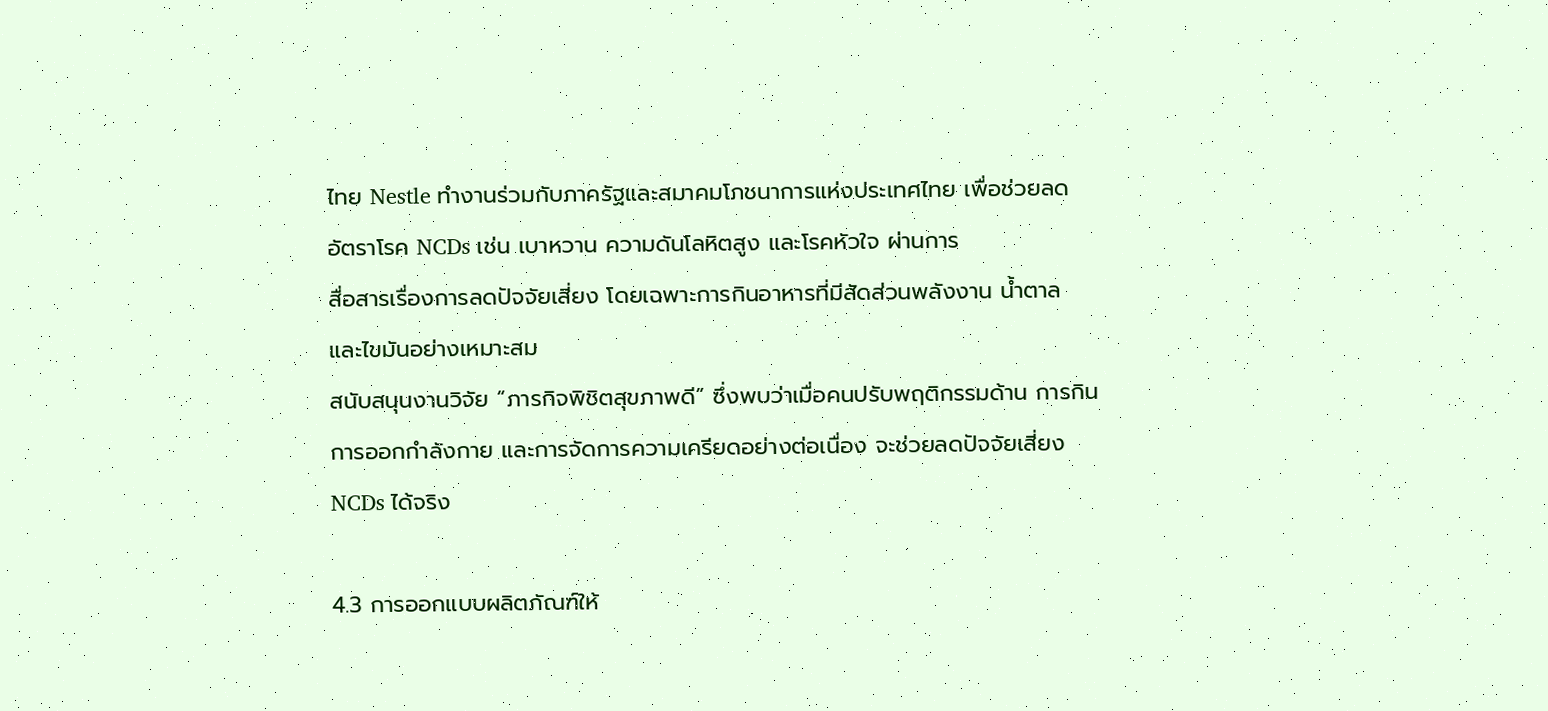ไทย Nestle ทำงานร่วมกับภาครัฐและสมาคมโภชนาการแห่งประเทศไทย เพื่อช่วยลดอัตราโรค NCDs เช่น เบาหวาน ความดันโลหิตสูง และโรคหัวใจ ผ่านการ
สื่อสารเรื่องการลดปัจจัยเสี่ยง โดยเฉพาะการกินอาหารที่มีสัดส่วนพลังงาน น้ำตาล และไขมันอย่างเหมาะสม
สนับสนุนงานวิจัย “ภารกิจพิชิตสุขภาพดี” ซึ่งพบว่าเมื่อคนปรับพฤติกรรมด้าน การกิน การออกกำลังกาย และการจัดการความเครียดอย่างต่อเนื่อง จะช่วยลดปัจจัยเสี่ยง NCDs ได้จริง

4.3 การออกแบบผลิตภัณฑ์ให้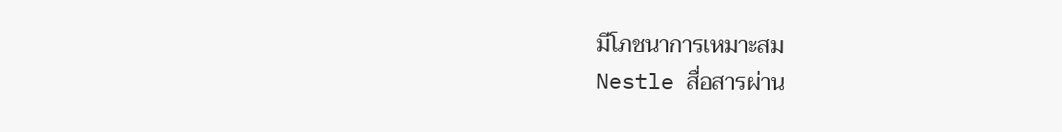มีโภชนาการเหมาะสม
Nestle สื่อสารผ่าน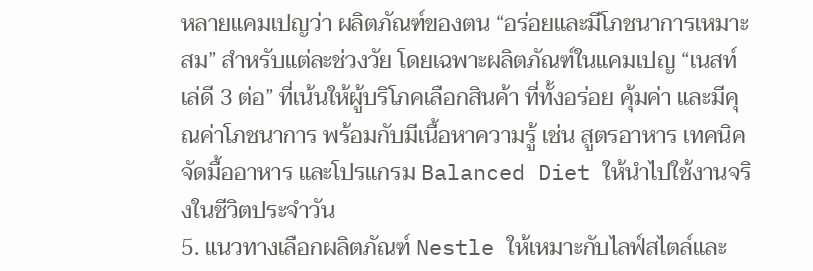หลายแคมเปญว่า ผลิตภัณฑ์ของตน “อร่อยและมีโภชนาการเหมาะสม” สำหรับแต่ละช่วงวัย โดยเฉพาะผลิตภัณฑ์ในแคมเปญ “เนสท์เล่ดี 3 ต่อ” ที่เน้นให้ผู้บริโภคเลือกสินค้า ที่ทั้งอร่อย คุ้มค่า และมีคุณค่าโภชนาการ พร้อมกับมีเนื้อหาความรู้ เช่น สูตรอาหาร เทคนิคจัดมื้ออาหาร และโปรแกรม Balanced Diet ให้นำไปใช้งานจริงในชีวิตประจำวัน
5. แนวทางเลือกผลิตภัณฑ์ Nestle ให้เหมาะกับไลฟ์สไตล์และ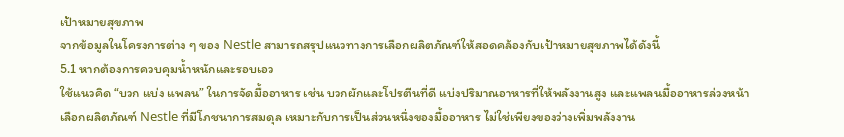เป้าหมายสุขภาพ
จากข้อมูลในโครงการต่าง ๆ ของ Nestle สามารถสรุปแนวทางการเลือกผลิตภัณฑ์ให้สอดคล้องกับเป้าหมายสุขภาพได้ดังนี้
5.1 หากต้องการควบคุมน้ำหนักและรอบเอว
ใช้แนวคิด “บวก แบ่ง แพลน” ในการจัดมื้ออาหาร เช่น บวกผักและโปรตีนที่ดี แบ่งปริมาณอาหารที่ให้พลังงานสูง และแพลนมื้ออาหารล่วงหน้า
เลือกผลิตภัณฑ์ Nestle ที่มีโภชนาการสมดุล เหมาะกับการเป็นส่วนหนึ่งของมื้ออาหาร ไม่ใช่เพียงของว่างเพิ่มพลังงาน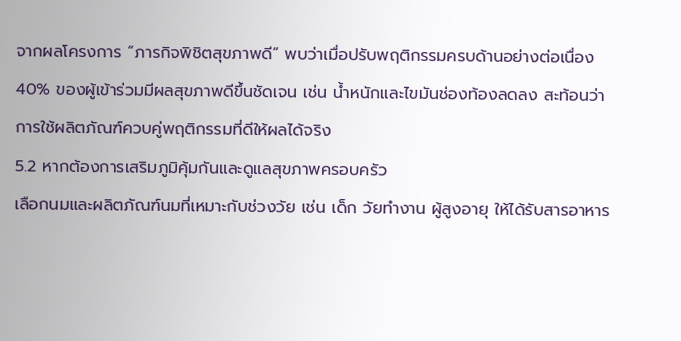จากผลโครงการ “ภารกิจพิชิตสุขภาพดี” พบว่าเมื่อปรับพฤติกรรมครบด้านอย่างต่อเนื่อง 40% ของผู้เข้าร่วมมีผลสุขภาพดีขึ้นชัดเจน เช่น น้ำหนักและไขมันช่องท้องลดลง สะท้อนว่าการใช้ผลิตภัณฑ์ควบคู่พฤติกรรมที่ดีให้ผลได้จริง
5.2 หากต้องการเสริมภูมิคุ้มกันและดูแลสุขภาพครอบครัว
เลือกนมและผลิตภัณฑ์นมที่เหมาะกับช่วงวัย เช่น เด็ก วัยทำงาน ผู้สูงอายุ ให้ได้รับสารอาหาร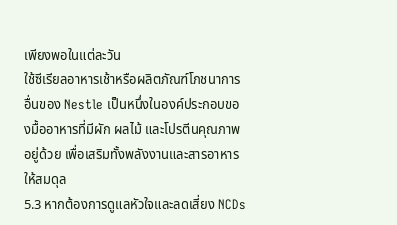เพียงพอในแต่ละวัน
ใช้ซีเรียลอาหารเช้าหรือผลิตภัณฑ์โภชนาการอื่นของ Nestle เป็นหนึ่งในองค์ประกอบของมื้ออาหารที่มีผัก ผลไม้ และโปรตีนคุณภาพอยู่ด้วย เพื่อเสริมทั้งพลังงานและสารอาหารให้สมดุล
5.3 หากต้องการดูแลหัวใจและลดเสี่ยง NCDs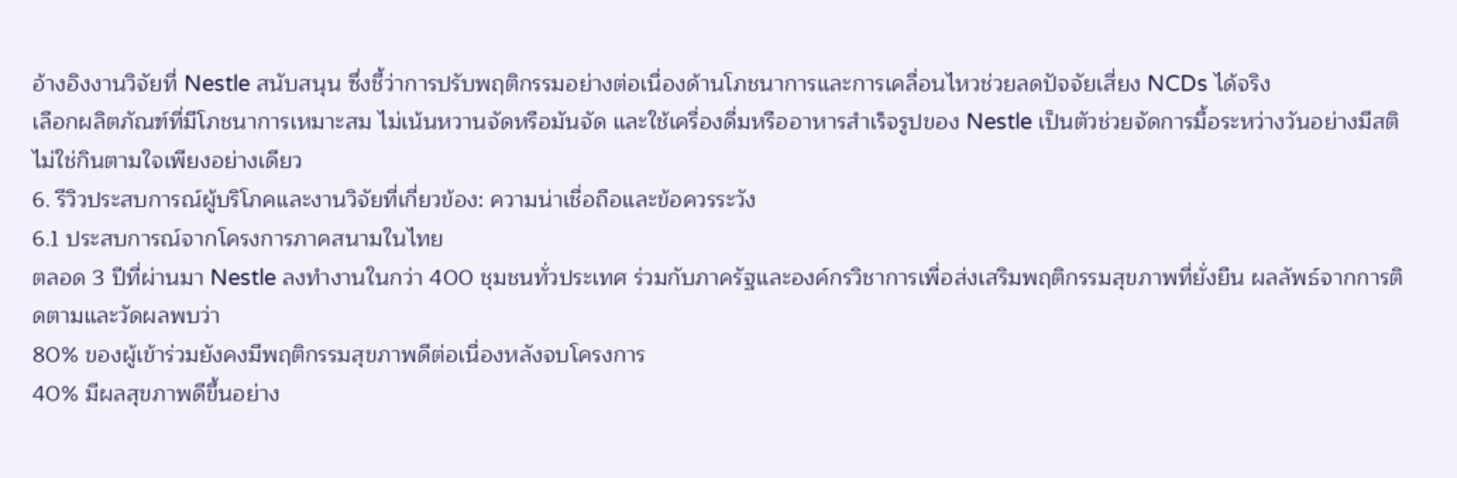อ้างอิงงานวิจัยที่ Nestle สนับสนุน ซึ่งชี้ว่าการปรับพฤติกรรมอย่างต่อเนื่องด้านโภชนาการและการเคลื่อนไหวช่วยลดปัจจัยเสี่ยง NCDs ได้จริง
เลือกผลิตภัณฑ์ที่มีโภชนาการเหมาะสม ไม่เน้นหวานจัดหรือมันจัด และใช้เครื่องดื่มหรืออาหารสำเร็จรูปของ Nestle เป็นตัวช่วยจัดการมื้อระหว่างวันอย่างมีสติ ไม่ใช่กินตามใจเพียงอย่างเดียว
6. รีวิวประสบการณ์ผู้บริโภคและงานวิจัยที่เกี่ยวข้อง: ความน่าเชื่อถือและข้อควรระวัง
6.1 ประสบการณ์จากโครงการภาคสนามในไทย
ตลอด 3 ปีที่ผ่านมา Nestle ลงทำงานในกว่า 400 ชุมชนทั่วประเทศ ร่วมกับภาครัฐและองค์กรวิชาการเพื่อส่งเสริมพฤติกรรมสุขภาพที่ยั่งยืน ผลลัพธ์จากการติดตามและวัดผลพบว่า
80% ของผู้เข้าร่วมยังคงมีพฤติกรรมสุขภาพดีต่อเนื่องหลังจบโครงการ
40% มีผลสุขภาพดีขึ้นอย่าง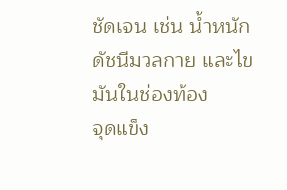ชัดเจน เช่น น้ำหนัก ดัชนีมวลกาย และไขมันในช่องท้อง
จุดแข็ง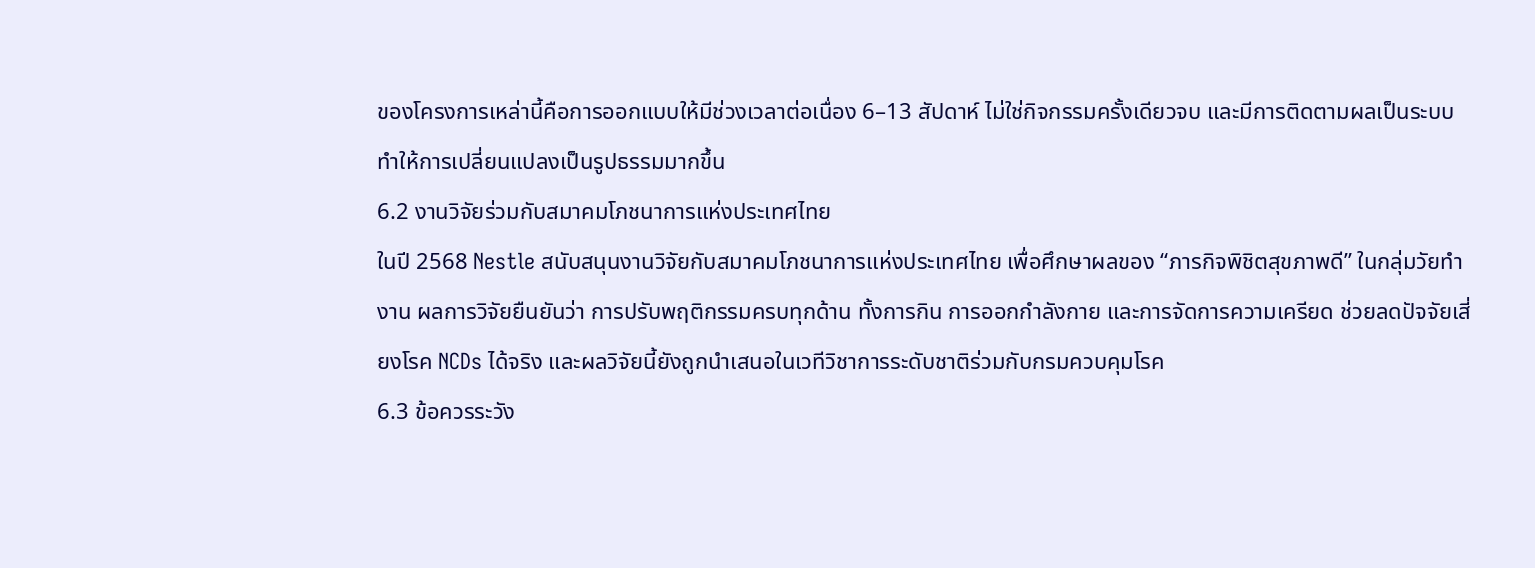ของโครงการเหล่านี้คือการออกแบบให้มีช่วงเวลาต่อเนื่อง 6–13 สัปดาห์ ไม่ใช่กิจกรรมครั้งเดียวจบ และมีการติดตามผลเป็นระบบ ทำให้การเปลี่ยนแปลงเป็นรูปธรรมมากขึ้น
6.2 งานวิจัยร่วมกับสมาคมโภชนาการแห่งประเทศไทย
ในปี 2568 Nestle สนับสนุนงานวิจัยกับสมาคมโภชนาการแห่งประเทศไทย เพื่อศึกษาผลของ “ภารกิจพิชิตสุขภาพดี” ในกลุ่มวัยทำงาน ผลการวิจัยยืนยันว่า การปรับพฤติกรรมครบทุกด้าน ทั้งการกิน การออกกำลังกาย และการจัดการความเครียด ช่วยลดปัจจัยเสี่ยงโรค NCDs ได้จริง และผลวิจัยนี้ยังถูกนำเสนอในเวทีวิชาการระดับชาติร่วมกับกรมควบคุมโรค
6.3 ข้อควรระวัง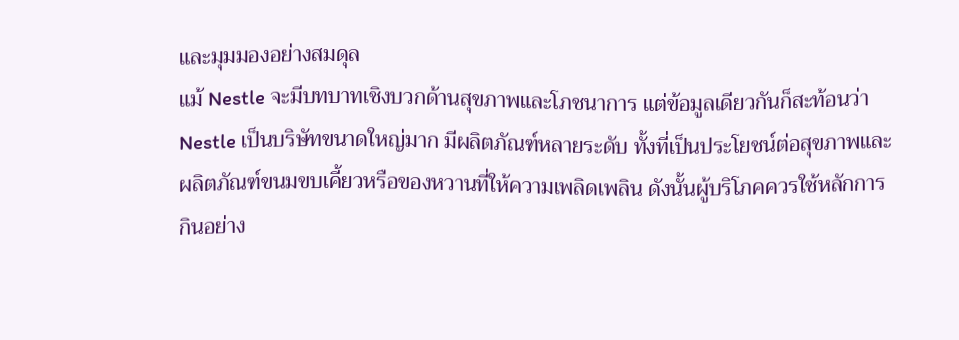และมุมมองอย่างสมดุล
แม้ Nestle จะมีบทบาทเชิงบวกด้านสุขภาพและโภชนาการ แต่ข้อมูลเดียวกันก็สะท้อนว่า
Nestle เป็นบริษัทขนาดใหญ่มาก มีผลิตภัณฑ์หลายระดับ ทั้งที่เป็นประโยชน์ต่อสุขภาพและผลิตภัณฑ์ขนมขบเคี้ยวหรือของหวานที่ให้ความเพลิดเพลิน ดังนั้นผู้บริโภคควรใช้หลักการ กินอย่าง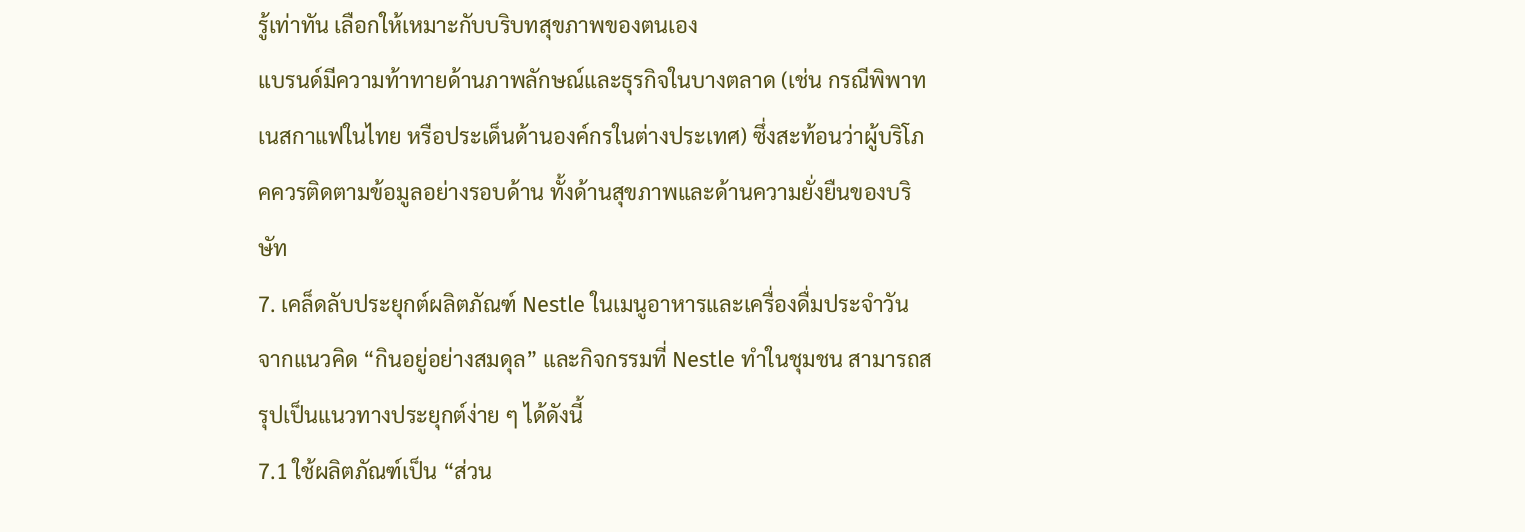รู้เท่าทัน เลือกให้เหมาะกับบริบทสุขภาพของตนเอง
แบรนด์มีความท้าทายด้านภาพลักษณ์และธุรกิจในบางตลาด (เช่น กรณีพิพาทเนสกาแฟในไทย หรือประเด็นด้านองค์กรในต่างประเทศ) ซึ่งสะท้อนว่าผู้บริโภคควรติดตามข้อมูลอย่างรอบด้าน ทั้งด้านสุขภาพและด้านความยั่งยืนของบริษัท
7. เคล็ดลับประยุกต์ผลิตภัณฑ์ Nestle ในเมนูอาหารและเครื่องดื่มประจำวัน
จากแนวคิด “กินอยู่อย่างสมดุล” และกิจกรรมที่ Nestle ทำในชุมชน สามารถสรุปเป็นแนวทางประยุกต์ง่าย ๆ ได้ดังนี้
7.1 ใช้ผลิตภัณฑ์เป็น “ส่วน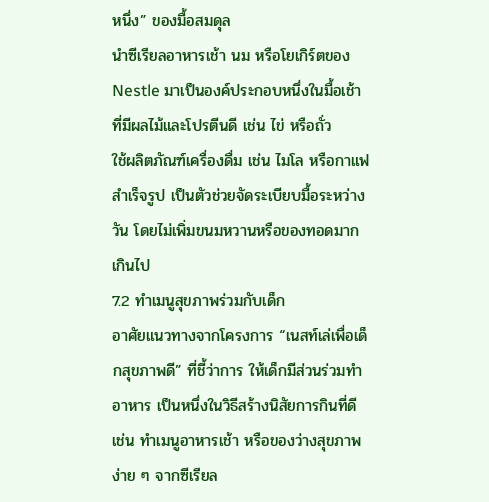หนึ่ง” ของมื้อสมดุล
นำซีเรียลอาหารเช้า นม หรือโยเกิร์ตของ Nestle มาเป็นองค์ประกอบหนึ่งในมื้อเช้าที่มีผลไม้และโปรตีนดี เช่น ไข่ หรือถั่ว
ใช้ผลิตภัณฑ์เครื่องดื่ม เช่น ไมโล หรือกาแฟสำเร็จรูป เป็นตัวช่วยจัดระเบียบมื้อระหว่างวัน โดยไม่เพิ่มขนมหวานหรือของทอดมากเกินไป
7.2 ทำเมนูสุขภาพร่วมกับเด็ก
อาศัยแนวทางจากโครงการ “เนสท์เล่เพื่อเด็กสุขภาพดี” ที่ชี้ว่าการ ให้เด็กมีส่วนร่วมทำอาหาร เป็นหนึ่งในวิธีสร้างนิสัยการกินที่ดี เช่น ทำเมนูอาหารเช้า หรือของว่างสุขภาพง่าย ๆ จากซีเรียล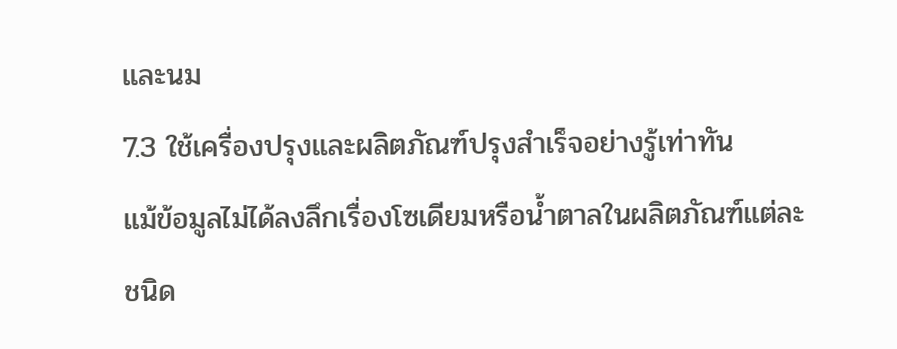และนม
7.3 ใช้เครื่องปรุงและผลิตภัณฑ์ปรุงสำเร็จอย่างรู้เท่าทัน
แม้ข้อมูลไม่ได้ลงลึกเรื่องโซเดียมหรือน้ำตาลในผลิตภัณฑ์แต่ละชนิด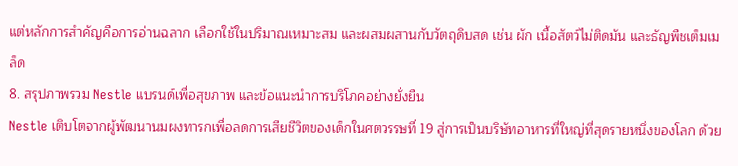แต่หลักการสำคัญคือการอ่านฉลาก เลือกใช้ในปริมาณเหมาะสม และผสมผสานกับวัตถุดิบสด เช่น ผัก เนื้อสัตว์ไม่ติดมัน และธัญพืชเต็มเมล็ด
8. สรุปภาพรวม Nestle แบรนด์เพื่อสุขภาพ และข้อแนะนำการบริโภคอย่างยั่งยืน
Nestle เติบโตจากผู้พัฒนานมผงทารกเพื่อลดการเสียชีวิตของเด็กในศตวรรษที่ 19 สู่การเป็นบริษัทอาหารที่ใหญ่ที่สุดรายหนึ่งของโลก ด้วย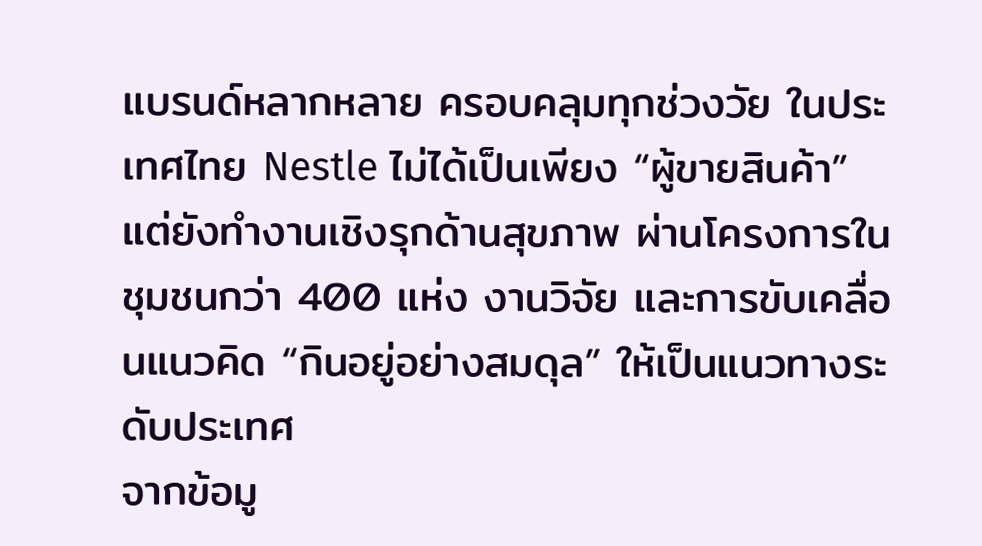แบรนด์หลากหลาย ครอบคลุมทุกช่วงวัย ในประเทศไทย Nestle ไม่ได้เป็นเพียง “ผู้ขายสินค้า” แต่ยังทำงานเชิงรุกด้านสุขภาพ ผ่านโครงการในชุมชนกว่า 400 แห่ง งานวิจัย และการขับเคลื่อนแนวคิด “กินอยู่อย่างสมดุล” ให้เป็นแนวทางระดับประเทศ
จากข้อมู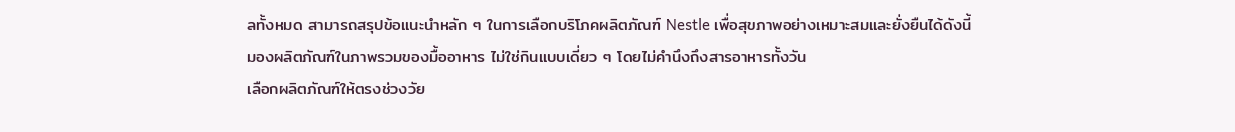ลทั้งหมด สามารถสรุปข้อแนะนำหลัก ๆ ในการเลือกบริโภคผลิตภัณฑ์ Nestle เพื่อสุขภาพอย่างเหมาะสมและยั่งยืนได้ดังนี้
มองผลิตภัณฑ์ในภาพรวมของมื้ออาหาร ไม่ใช่กินแบบเดี่ยว ๆ โดยไม่คำนึงถึงสารอาหารทั้งวัน
เลือกผลิตภัณฑ์ให้ตรงช่วงวัย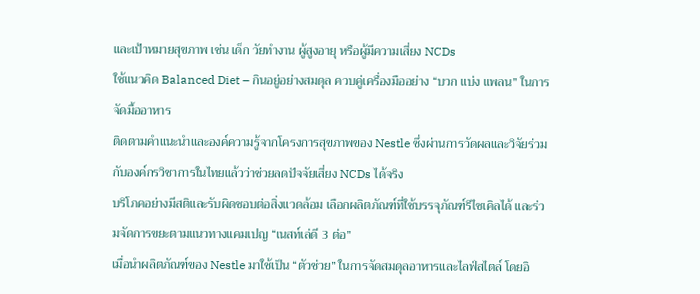และเป้าหมายสุขภาพ เช่น เด็ก วัยทำงาน ผู้สูงอายุ หรือผู้มีความเสี่ยง NCDs
ใช้แนวคิด Balanced Diet – กินอยู่อย่างสมดุล ควบคู่เครื่องมืออย่าง “บวก แบ่ง แพลน” ในการจัดมื้ออาหาร
ติดตามคำแนะนำและองค์ความรู้จากโครงการสุขภาพของ Nestle ซึ่งผ่านการวัดผลและวิจัยร่วมกับองค์กรวิชาการในไทยแล้วว่าช่วยลดปัจจัยเสี่ยง NCDs ได้จริง
บริโภคอย่างมีสติและรับผิดชอบต่อสิ่งแวดล้อม เลือกผลิตภัณฑ์ที่ใช้บรรจุภัณฑ์รีไซเคิลได้ และร่วมจัดการขยะตามแนวทางแคมเปญ “เนสท์เล่ดี 3 ต่อ”
เมื่อนำผลิตภัณฑ์ของ Nestle มาใช้เป็น “ตัวช่วย” ในการจัดสมดุลอาหารและไลฟ์สไตล์ โดยอิ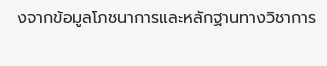งจากข้อมูลโภชนาการและหลักฐานทางวิชาการ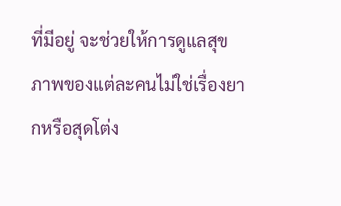ที่มีอยู่ จะช่วยให้การดูแลสุขภาพของแต่ละคนไม่ใช่เรื่องยากหรือสุดโต่ง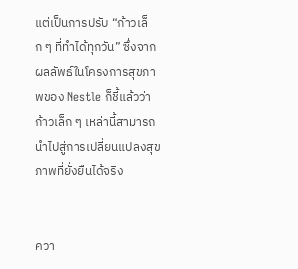แต่เป็นการปรับ “ก้าวเล็ก ๆ ที่ทำได้ทุกวัน” ซึ่งจากผลลัพธ์ในโครงการสุขภาพของ Nestle ก็ชี้แล้วว่า ก้าวเล็ก ๆ เหล่านี้สามารถนำไปสู่การเปลี่ยนแปลงสุขภาพที่ยั่งยืนได้จริง


ควา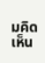มคิดเห็น